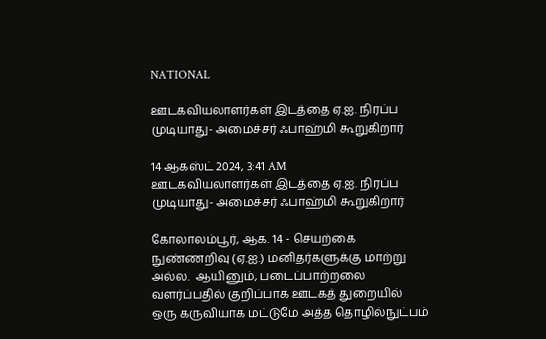NATIONAL

ஊடகவியலாளர்கள் இடத்தை ஏ.ஐ. நிரப்ப முடியாது- அமைச்சர் ஃபாஹ்மி கூறுகிறார்

14 ஆகஸ்ட் 2024, 3:41 AM
ஊடகவியலாளர்கள் இடத்தை ஏ.ஐ. நிரப்ப முடியாது- அமைச்சர் ஃபாஹ்மி கூறுகிறார்

கோலாலம்பூர், ஆக. 14 - செயற்கை நுண்ணறிவு (ஏ.ஐ.) மனிதர்களுக்கு மாற்று அல்ல.  ஆயினும், படைப்பாற்றலை வளர்ப்பதில் குறிப்பாக ஊடகத் துறையில்  ஒரு கருவியாக மட்டுமே அத்த தொழில்நுட்பம்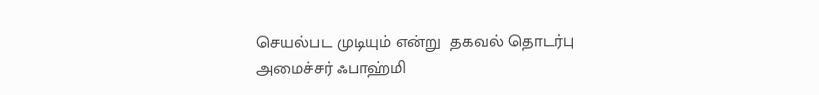செயல்பட முடியும் என்று  தகவல் தொடர்பு அமைச்சர் ஃபாஹ்மி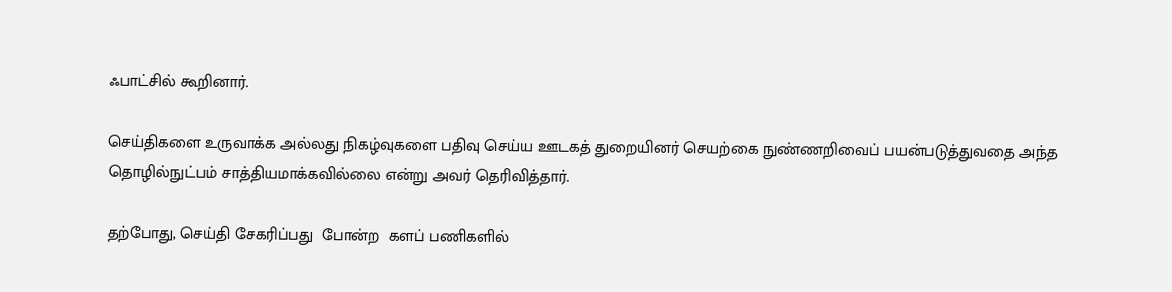ஃபாட்சில் கூறினார்.

செய்திகளை உருவாக்க அல்லது நிகழ்வுகளை பதிவு செய்ய ஊடகத் துறையினர் செயற்கை நுண்ணறிவைப் பயன்படுத்துவதை அந்த தொழில்நுட்பம் சாத்தியமாக்கவில்லை என்று அவர் தெரிவித்தார்.

தற்போது, செய்தி சேகரிப்பது  போன்ற  களப் பணிகளில்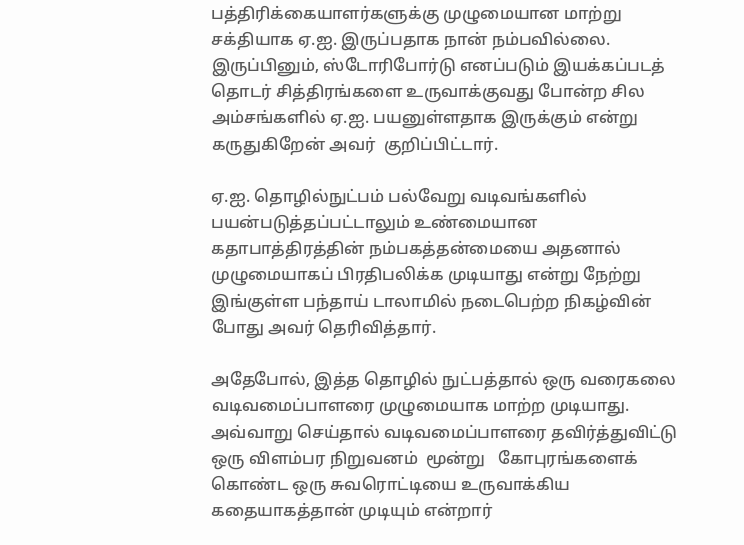பத்திரிக்கையாளர்களுக்கு முழுமையான மாற்று சக்தியாக ஏ.ஐ. இருப்பதாக நான் நம்பவில்லை. இருப்பினும், ஸ்டோரிபோர்டு எனப்படும் இயக்கப்படத் தொடர் சித்திரங்களை உருவாக்குவது போன்ற சில அம்சங்களில் ஏ.ஐ. பயனுள்ளதாக இருக்கும் என்று கருதுகிறேன் அவர்  குறிப்பிட்டார்.

ஏ.ஐ. தொழில்நுட்பம் பல்வேறு வடிவங்களில் பயன்படுத்தப்பட்டாலும் உண்மையான கதாபாத்திரத்தின் நம்பகத்தன்மையை அதனால் முழுமையாகப் பிரதிபலிக்க முடியாது என்று நேற்று  இங்குள்ள பந்தாய் டாலாமில் நடைபெற்ற நிகழ்வின் போது அவர் தெரிவித்தார்.

அதேபோல், இத்த தொழில் நுட்பத்தால் ஒரு வரைகலை வடிவமைப்பாளரை முழுமையாக மாற்ற முடியாது. அவ்வாறு செய்தால் வடிவமைப்பாளரை தவிர்த்துவிட்டு  ஒரு விளம்பர நிறுவனம்  மூன்று   கோபுரங்களைக் கொண்ட ஒரு சுவரொட்டியை உருவாக்கிய கதையாகத்தான் முடியும் என்றார்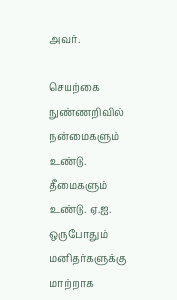அவர்.

செயற்கை நுண்ணறிவில்  நன்மைகளும் உண்டு.  தீமைகளும் உண்டு. ஏ.ஐ. ஒருபோதும் மனிதர்களுக்கு மாற்றாக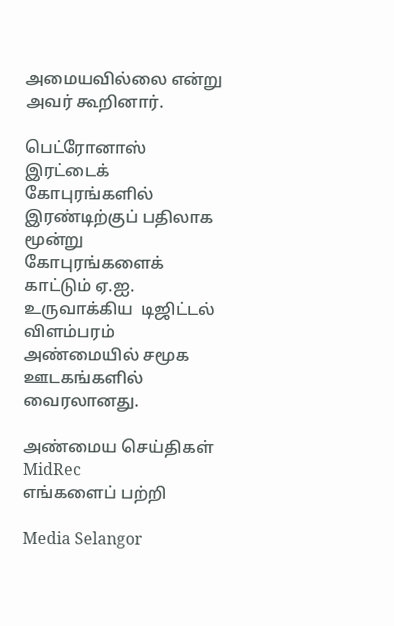அமையவில்லை என்று அவர் கூறினார்.

பெட்ரோனாஸ் இரட்டைக் கோபுரங்களில் இரண்டிற்குப் பதிலாக மூன்று கோபுரங்களைக் காட்டும் ஏ.ஐ.  உருவாக்கிய  டிஜிட்டல் விளம்பரம் அண்மையில் சமூக ஊடகங்களில் வைரலானது.

அண்மைய செய்திகள்
MidRec
எங்களைப் பற்றி

Media Selangor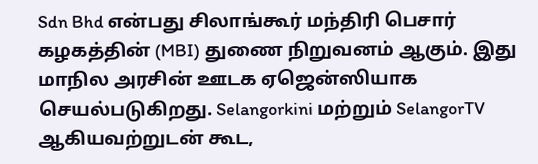Sdn Bhd என்பது சிலாங்கூர் மந்திரி பெசார் கழகத்தின் (MBI) துணை நிறுவனம் ஆகும். இது மாநில அரசின் ஊடக ஏஜென்ஸியாக செயல்படுகிறது. Selangorkini மற்றும் SelangorTV ஆகியவற்றுடன் கூட,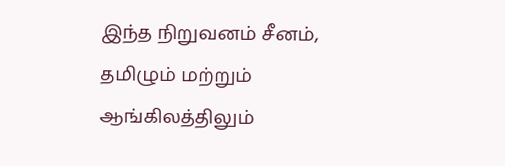இந்த நிறுவனம் சீனம், தமிழும் மற்றும் ஆங்கிலத்திலும்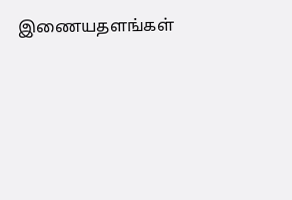இணையதளங்கள்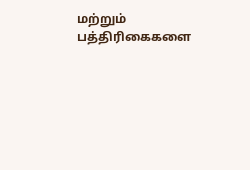மற்றும் பத்திரிகைகளை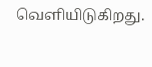வெளியிடுகிறது.